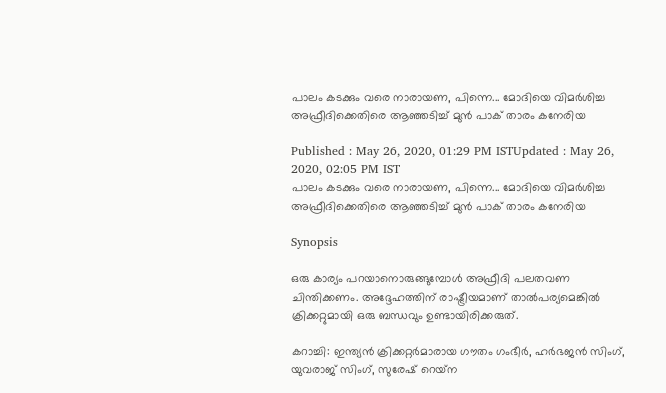പാലം കടക്കും വരെ നാരായണ, പിന്നെ... മോദിയെ വിമര്‍ശിച്ച അഫ്രീദിക്കെതിരെ ആഞ്ഞടിച്ച് മുന്‍ പാക് താരം കനേരിയ

Published : May 26, 2020, 01:29 PM ISTUpdated : May 26, 2020, 02:05 PM IST
പാലം കടക്കും വരെ നാരായണ, പിന്നെ... മോദിയെ വിമര്‍ശിച്ച അഫ്രീദിക്കെതിരെ ആഞ്ഞടിച്ച് മുന്‍ പാക് താരം കനേരിയ

Synopsis

ഒരു കാര്യം പറയാനൊരുങ്ങുമ്പോള്‍ അഫ്രീദി പലതവണ ചിന്തിക്കണം. അദ്ദേഹത്തിന് രാഷ്ട്രീയമാണ് താല്‍പര്യമെങ്കില്‍ ക്രിക്കറ്റുമായി ഒരു ബന്ധവും ഉണ്ടായിരിക്കരുത്.

കറാച്ചി: ഇന്ത്യന്‍ ക്രിക്കറ്റര്‍മാരായ ഗൗതം ഗംഭീര്‍, ഹര്‍ഭജന്‍ സിംഗ്, യുവരാജ് സിംഗ്, സുരേഷ് റെയ്‌ന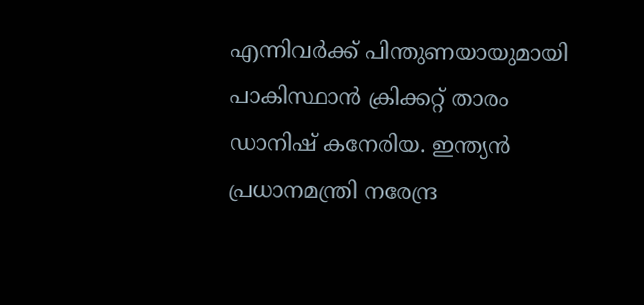എന്നിവര്‍ക്ക് പിന്തുണയായുമായി പാകിസ്ഥാന്‍ ക്രിക്കറ്റ് താരം ഡാനിഷ് കനേരിയ. ഇന്ത്യന്‍ പ്രധാനമന്ത്രി നരേന്ദ്ര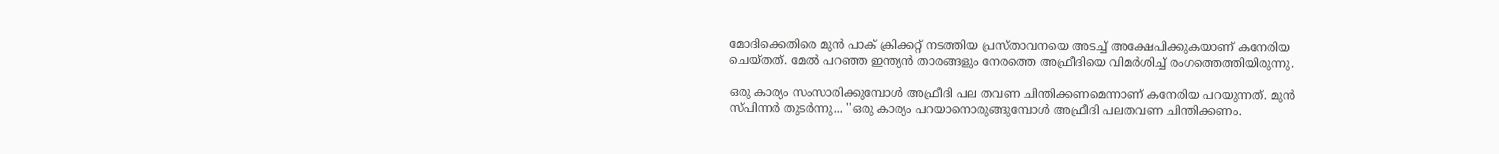മോദിക്കെതിരെ മുന്‍ പാക് ക്രിക്കറ്റ് നടത്തിയ പ്രസ്താവനയെ അടച്ച് അക്ഷേപിക്കുകയാണ് കനേരിയ ചെയ്തത്. മേല്‍ പറഞ്ഞ ഇന്ത്യന്‍ താരങ്ങളും നേരത്തെ അഫ്രീദിയെ വിമര്‍ശിച്ച് രംഗത്തെത്തിയിരുന്നു.

ഒരു കാര്യം സംസാരിക്കുമ്പോള്‍ അഫ്രീദി പല തവണ ചിന്തിക്കണമെന്നാണ് കനേരിയ പറയുന്നത്. മുന്‍ സ്പിന്നര്‍ തുടര്‍ന്നു... ''ഒരു കാര്യം പറയാനൊരുങ്ങുമ്പോള്‍ അഫ്രീദി പലതവണ ചിന്തിക്കണം.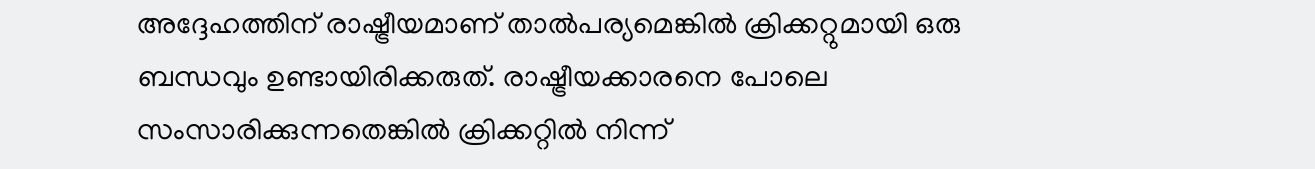അദ്ദേഹത്തിന് രാഷ്ട്രീയമാണ് താല്‍പര്യമെങ്കില്‍ ക്രിക്കറ്റുമായി ഒരു ബന്ധവും ഉണ്ടായിരിക്കരുത്. രാഷ്ട്രീയക്കാരനെ പോലെ സംസാരിക്കുന്നതെങ്കില്‍ ക്രിക്കറ്റില്‍ നിന്ന്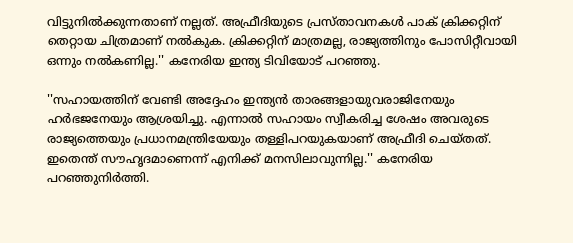വിട്ടുനില്‍ക്കുന്നതാണ് നല്ലത്. അഫ്രീദിയുടെ പ്രസ്താവനകള്‍ പാക് ക്രിക്കറ്റിന് തെറ്റായ ചിത്രമാണ് നല്‍കുക. ക്രിക്കറ്റിന് മാത്രമല്ല, രാജ്യത്തിനും പോസിറ്റീവായി ഒന്നും നല്‍കണില്ല.'' കനേരിയ ഇന്ത്യ ടിവിയോട് പറഞ്ഞു.

''സഹായത്തിന് വേണ്ടി അദ്ദേഹം ഇന്ത്യന്‍ താരങ്ങളായുവരാജിനേയും ഹര്‍ഭജനേയും ആശ്രയിച്ചു. എന്നാല്‍ സഹായം സ്വീകരിച്ച ശേഷം അവരുടെ രാജ്യത്തെയും പ്രധാനമന്ത്രിയേയും തള്ളിപറയുകയാണ് അഫ്രീദി ചെയ്തത്. ഇതെന്ത് സൗഹൃദമാണെന്ന് എനിക്ക് മനസിലാവുന്നില്ല.'' കനേരിയ പറഞ്ഞുനിര്‍ത്തി.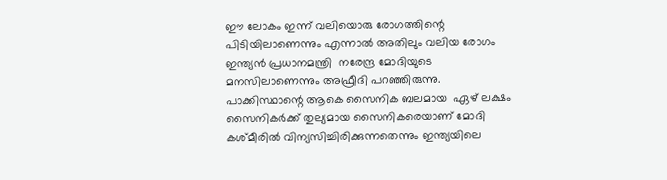ഈ ലോകം ഇന്ന് വലിയൊരു രോഗത്തിന്റെ പിടിയിലാണെന്നും എന്നാല്‍ അതിലും വലിയ രോഗം ഇന്ത്യന്‍ പ്രധാനമന്ത്രി  നരേന്ദ്ര മോദിയുടെ മനസിലാണെന്നും അഫ്രീദി പറഞ്ഞിരുന്നു. പാക്കിസ്ഥാന്റെ ആകെ സൈനിക ബലമായ  ഏഴ് ലക്ഷം സൈനികര്‍ക്ക് തുല്യമായ സൈനികരെയാണ് മോദി കശ്മീരില്‍ വിന്യസിച്ചിരിക്കുന്നതെന്നും ഇന്ത്യയിലെ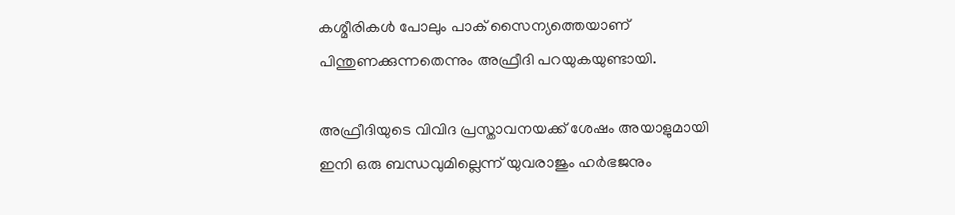കശ്മീരികള്‍ പോലും പാക് സൈന്യത്തെയാണ് പിന്തുണക്കുന്നതെന്നും അഫ്രീദി പറയുകയുണ്ടായി.

അഫ്രീദിയുടെ വിവിദ പ്രസ്താവനയക്ക് ശേഷം അയാളുമായി ഇനി ഒരു ബന്ധവുമില്ലെന്ന് യുവരാജും ഹര്‍ഭജനും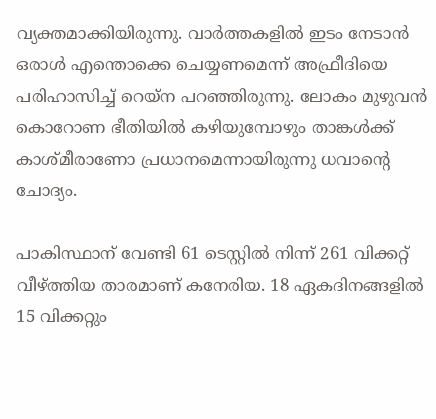വ്യക്തമാക്കിയിരുന്നു. വാര്‍ത്തകളില്‍ ഇടം നേടാന്‍ ഒരാള്‍ എന്തൊക്കെ ചെയ്യണമെന്ന് അഫ്രീദിയെ പരിഹാസിച്ച് റെയ്‌ന പറഞ്ഞിരുന്നു. ലോകം മുഴുവന്‍ കൊറോണ ഭീതിയില്‍ കഴിയുമ്പോഴും താങ്കള്‍ക്ക് കാശ്മീരാണോ പ്രധാനമെന്നായിരുന്നു ധവാന്റെ ചോദ്യം.

പാകിസ്ഥാന് വേണ്ടി 61 ടെസ്റ്റില്‍ നിന്ന് 261 വിക്കറ്റ് വീഴ്ത്തിയ താരമാണ് കനേരിയ. 18 ഏകദിനങ്ങളില്‍ 15 വിക്കറ്റും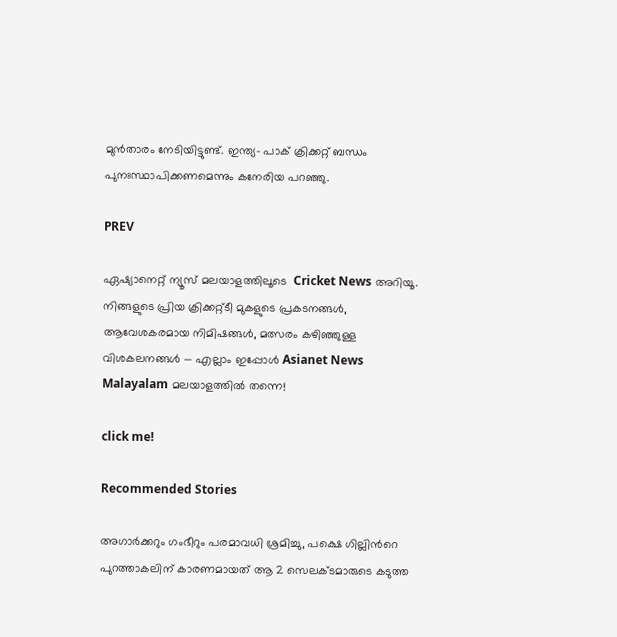മുന്‍താരം നേടിയിട്ടുണ്ട്. ഇന്ത്യ- പാക് ക്രിക്കറ്റ് ബന്ധം പുനഃസ്ഥാപിക്കണമെന്നും കനേരിയ പറഞ്ഞു.

PREV

ഏഷ്യാനെറ്റ് ന്യൂസ് മലയാളത്തിലൂടെ  Cricket News അറിയൂ.  നിങ്ങളുടെ പ്രിയ ക്രിക്കറ്റ്ടീ മുകളുടെ പ്രകടനങ്ങൾ, ആവേശകരമായ നിമിഷങ്ങൾ, മത്സരം കഴിഞ്ഞുള്ള വിശകലനങ്ങൾ — എല്ലാം ഇപ്പോൾ Asianet News Malayalam മലയാളത്തിൽ തന്നെ!

click me!

Recommended Stories

അഗാര്‍ക്കറും ഗംഭീറും പരമാവധി ശ്രമിച്ചു, പക്ഷെ ഗില്ലിന്‍റെ പുറത്താകലിന് കാരണമായത് ആ 2 സെലക്ടമാരുടെ കടുത്ത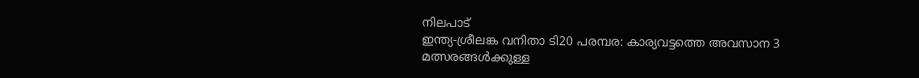നിലപാട്
ഇന്ത്യ-ശ്രീലങ്ക വനിതാ ടി20 പരമ്പര: കാര്യവട്ടത്തെ അവസാന 3 മത്സരങ്ങൾക്കുള്ള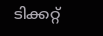ടിക്കറ്റ്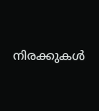നിരക്കുകൾ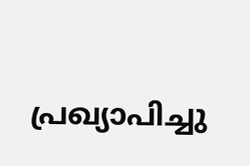പ്രഖ്യാപിച്ചു